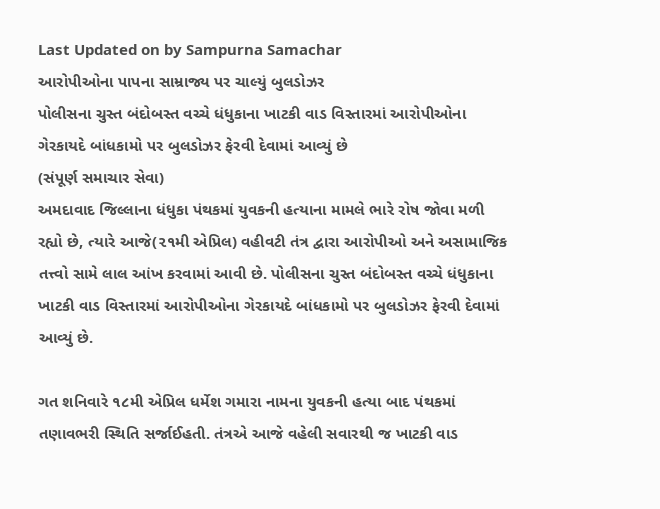Last Updated on by Sampurna Samachar
આરોપીઓના પાપના સામ્રાજ્ય પર ચાલ્યું બુલડોઝર
પોલીસના ચુસ્ત બંદોબસ્ત વચ્ચે ધંધુકાના ખાટકી વાડ વિસ્તારમાં આરોપીઓના ગેરકાયદે બાંધકામો પર બુલડોઝર ફેરવી દેવામાં આવ્યું છે
(સંપૂર્ણ સમાચાર સેવા)
અમદાવાદ જિલ્લાના ધંધુકા પંથકમાં યુવકની હત્યાના મામલે ભારે રોષ જોવા મળી રહ્યો છે, ત્યારે આજે(૨૧મી એપ્રિલ) વહીવટી તંત્ર દ્વારા આરોપીઓ અને અસામાજિક તત્ત્વો સામે લાલ આંખ કરવામાં આવી છે. પોલીસના ચુસ્ત બંદોબસ્ત વચ્ચે ધંધુકાના ખાટકી વાડ વિસ્તારમાં આરોપીઓના ગેરકાયદે બાંધકામો પર બુલડોઝર ફેરવી દેવામાં આવ્યું છે.

ગત શનિવારે ૧૮મી એપ્રિલ ધર્મેશ ગમારા નામના યુવકની હત્યા બાદ પંથકમાં તણાવભરી સ્થિતિ સર્જાઈહતી. તંત્રએ આજે વહેલી સવારથી જ ખાટકી વાડ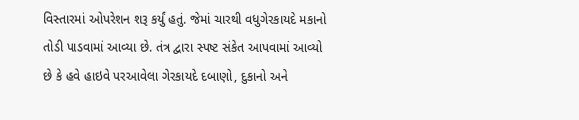વિસ્તારમાં ઓપરેશન શરૂ કર્યું હતું. જેમાં ચારથી વધુગેરકાયદે મકાનો તોડી પાડવામાં આવ્યા છે. તંત્ર દ્વારા સ્પષ્ટ સંકેત આપવામાં આવ્યો છે કે હવે હાઇવે પરઆવેલા ગેરકાયદે દબાણો, દુકાનો અને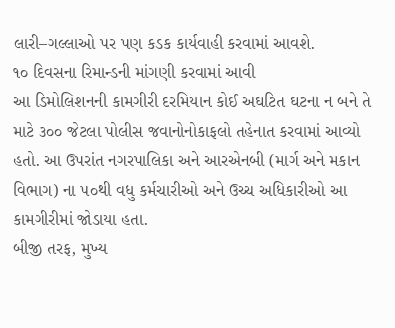લારી–ગલ્લાઓ પર પણ કડક કાર્યવાહી કરવામાં આવશે.
૧૦ દિવસના રિમાન્ડની માંગણી કરવામાં આવી
આ ડિમોલિશનની કામગીરી દરમિયાન કોઈ અઘટિત ઘટના ન બને તે માટે ૩૦૦ જેટલા પોલીસ જવાનોનોકાફલો તહેનાત કરવામાં આવ્યો હતો. આ ઉપરાંત નગરપાલિકા અને આરએનબી (માર્ગ અને મકાન વિભાગ) ના ૫૦થી વધુ કર્મચારીઓ અને ઉચ્ચ અધિકારીઓ આ કામગીરીમાં જોડાયા હતા.
બીજી તરફ, મુખ્ય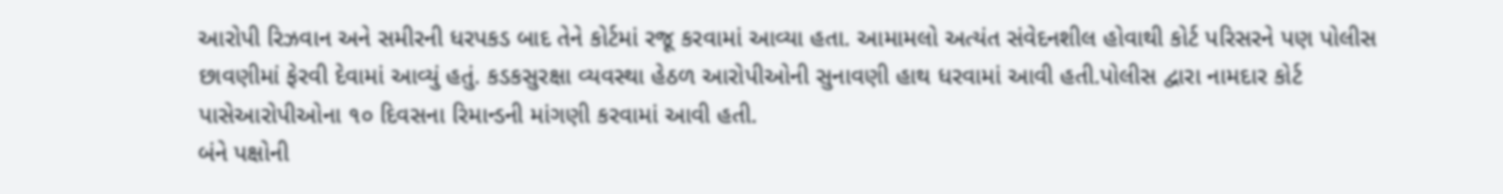આરોપી રિઝવાન અને સમીરની ધરપકડ બાદ તેને કોર્ટમાં રજૂ કરવામાં આવ્યા હતા. આમામલો અત્યંત સંવેદનશીલ હોવાથી કોર્ટ પરિસરને પણ પોલીસ છાવણીમાં ફેરવી દેવામાં આવ્યું હતું. કડકસુરક્ષા વ્યવસ્થા હેઠળ આરોપીઓની સુનાવણી હાથ ધરવામાં આવી હતી.પોલીસ દ્વારા નામદાર કોર્ટ પાસેઆરોપીઓના ૧૦ દિવસના રિમાન્ડની માંગણી કરવામાં આવી હતી.
બંને પક્ષોની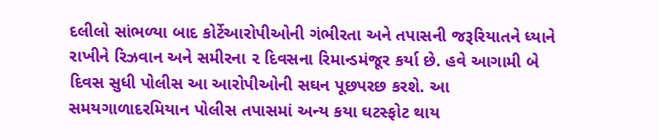દલીલો સાંભળ્યા બાદ કોર્ટેઆરોપીઓની ગંભીરતા અને તપાસની જરૂરિયાતને ધ્યાને રાખીને રિઝવાન અને સમીરના ૨ દિવસના રિમાન્ડમંજૂર કર્યા છે. હવે આગામી બે દિવસ સુધી પોલીસ આ આરોપીઓની સઘન પૂછપરછ કરશે. આ સમયગાળાદરમિયાન પોલીસ તપાસમાં અન્ય કયા ઘટસ્ફોટ થાય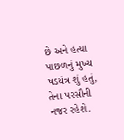છે અને હત્યા પાછળનું મુખ્ય ષડયંત્ર શું હતું, તેના પરસૌની નજર રહેશે.